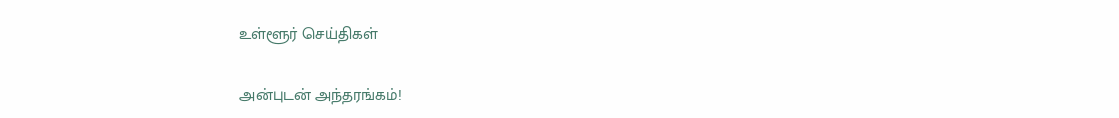உள்ளூர் செய்திகள்

அன்புடன் அந்தரங்கம்!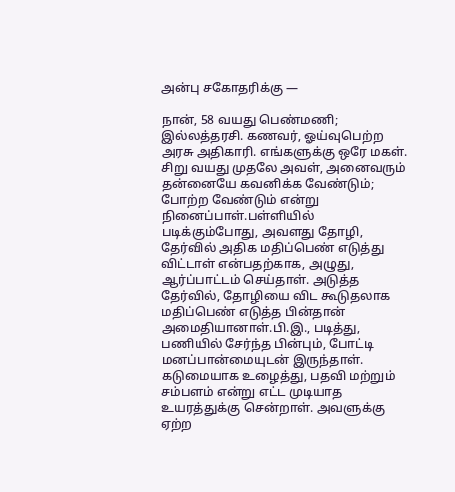அன்பு சகோதரிக்கு —

நான், 58 வயது பெண்மணி; இல்லத்தரசி. கணவர், ஓய்வுபெற்ற அரசு அதிகாரி. எங்களுக்கு ஒரே மகள். சிறு வயது முதலே அவள், அனைவரும் தன்னையே கவனிக்க வேண்டும்; போற்ற வேண்டும் என்று நினைப்பாள்.பள்ளியில் படிக்கும்போது, அவளது தோழி, தேர்வில் அதிக மதிப்பெண் எடுத்து விட்டாள் என்பதற்காக, அழுது, ஆர்ப்பாட்டம் செய்தாள். அடுத்த தேர்வில், தோழியை விட கூடுதலாக மதிப்பெண் எடுத்த பின்தான் அமைதியானாள்.பி.இ., படித்து, பணியில் சேர்ந்த பின்பும், போட்டி மனப்பான்மையுடன் இருந்தாள். கடுமையாக உழைத்து, பதவி மற்றும் சம்பளம் என்று எட்ட முடியாத உயரத்துக்கு சென்றாள். அவளுக்கு ஏற்ற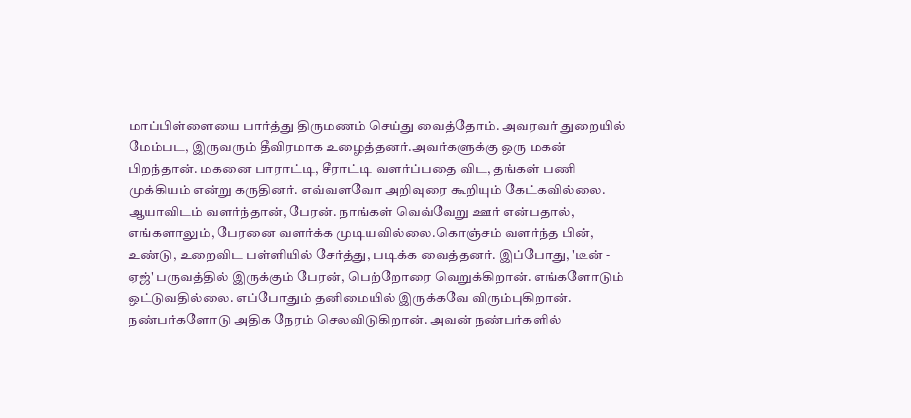மாப்பிள்ளையை பார்த்து திருமணம் செய்து வைத்தோம். அவரவர் துறையில் மேம்பட, இருவரும் தீவிரமாக உழைத்தனர்.அவர்களுக்கு ஒரு மகன் பிறந்தான். மகனை பாராட்டி, சீராட்டி வளர்ப்பதை விட, தங்கள் பணி முக்கியம் என்று கருதினர். எவ்வளவோ அறிவுரை கூறியும் கேட்கவில்லை. ஆயாவிடம் வளர்ந்தான், பேரன். நாங்கள் வெவ்வேறு ஊர் என்பதால், எங்களாலும், பேரனை வளர்க்க முடியவில்லை.கொஞ்சம் வளர்ந்த பின், உண்டு, உறைவிட பள்ளியில் சேர்த்து, படிக்க வைத்தனர். இப்போது, 'டீன் - ஏஜ்' பருவத்தில் இருக்கும் பேரன், பெற்றோரை வெறுக்கிறான். எங்களோடும் ஒட்டுவதில்லை. எப்போதும் தனிமையில் இருக்கவே விரும்புகிறான். நண்பர்களோடு அதிக நேரம் செலவிடுகிறான். அவன் நண்பர்களில்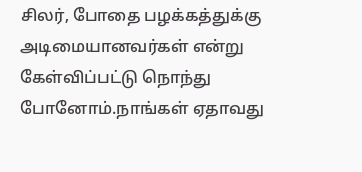சிலர், போதை பழக்கத்துக்கு அடிமையானவர்கள் என்று கேள்விப்பட்டு நொந்து போனோம்.நாங்கள் ஏதாவது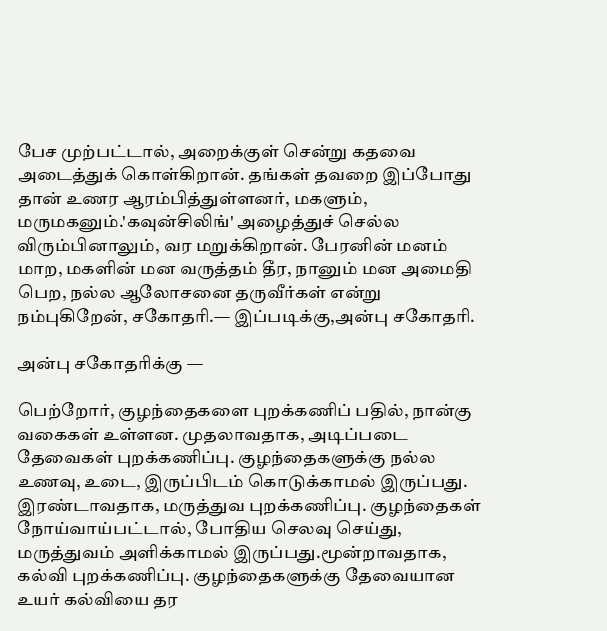பேச முற்பட்டால், அறைக்குள் சென்று கதவை அடைத்துக் கொள்கிறான். தங்கள் தவறை இப்போது தான் உணர ஆரம்பித்துள்ளனர், மகளும், மருமகனும்.'கவுன்சிலிங்' அழைத்துச் செல்ல விரும்பினாலும், வர மறுக்கிறான். பேரனின் மனம் மாற, மகளின் மன வருத்தம் தீர, நானும் மன அமைதி பெற, நல்ல ஆலோசனை தருவீர்கள் என்று நம்புகிறேன், சகோதரி.— இப்படிக்கு,அன்பு சகோதரி.

அன்பு சகோதரிக்கு —

பெற்றோர், குழந்தைகளை புறக்கணிப் பதில், நான்கு வகைகள் உள்ளன. முதலாவதாக, அடிப்படை தேவைகள் புறக்கணிப்பு. குழந்தைகளுக்கு நல்ல உணவு, உடை, இருப்பிடம் கொடுக்காமல் இருப்பது. இரண்டாவதாக, மருத்துவ புறக்கணிப்பு. குழந்தைகள் நோய்வாய்பட்டால், போதிய செலவு செய்து, மருத்துவம் அளிக்காமல் இருப்பது.மூன்றாவதாக, கல்வி புறக்கணிப்பு. குழந்தைகளுக்கு தேவையான உயர் கல்வியை தர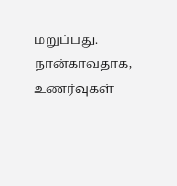மறுப்பது. நான்காவதாக, உணர்வுகள்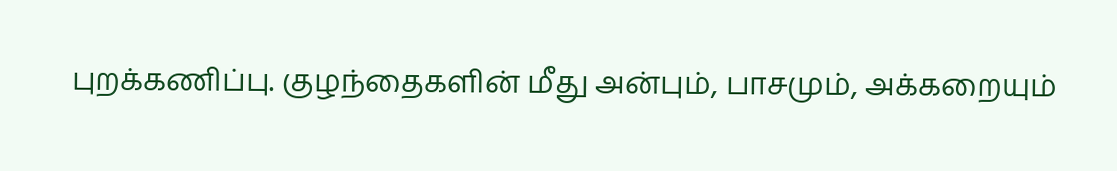புறக்கணிப்பு. குழந்தைகளின் மீது அன்பும், பாசமும், அக்கறையும்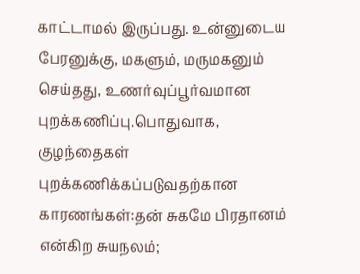காட்டாமல் இருப்பது. உன்னுடைய பேரனுக்கு, மகளும், மருமகனும் செய்தது, உணர்வுப்பூர்வமான புறக்கணிப்பு.பொதுவாக, குழந்தைகள் புறக்கணிக்கப்படுவதற்கான காரணங்கள்:தன் சுகமே பிரதானம் என்கிற சுயநலம்;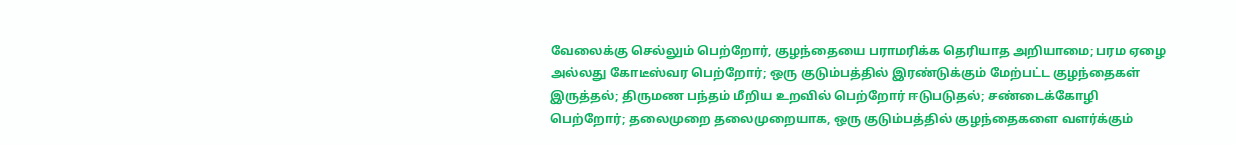வேலைக்கு செல்லும் பெற்றோர், குழந்தையை பராமரிக்க தெரியாத அறியாமை; பரம ஏழை அல்லது கோடீஸ்வர பெற்றோர்; ஒரு குடும்பத்தில் இரண்டுக்கும் மேற்பட்ட குழந்தைகள் இருத்தல்; திருமண பந்தம் மீறிய உறவில் பெற்றோர் ஈடுபடுதல்; சண்டைக்கோழி பெற்றோர்; தலைமுறை தலைமுறையாக, ஒரு குடும்பத்தில் குழந்தைகளை வளர்க்கும்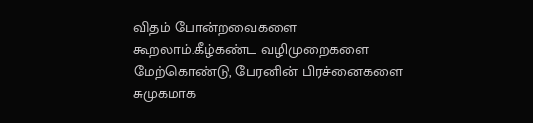விதம் போன்றவைகளை கூறலாம்.கீழ்கண்ட வழிமுறைகளை மேற்கொண்டு, பேரனின் பிரச்னைகளை சுமுகமாக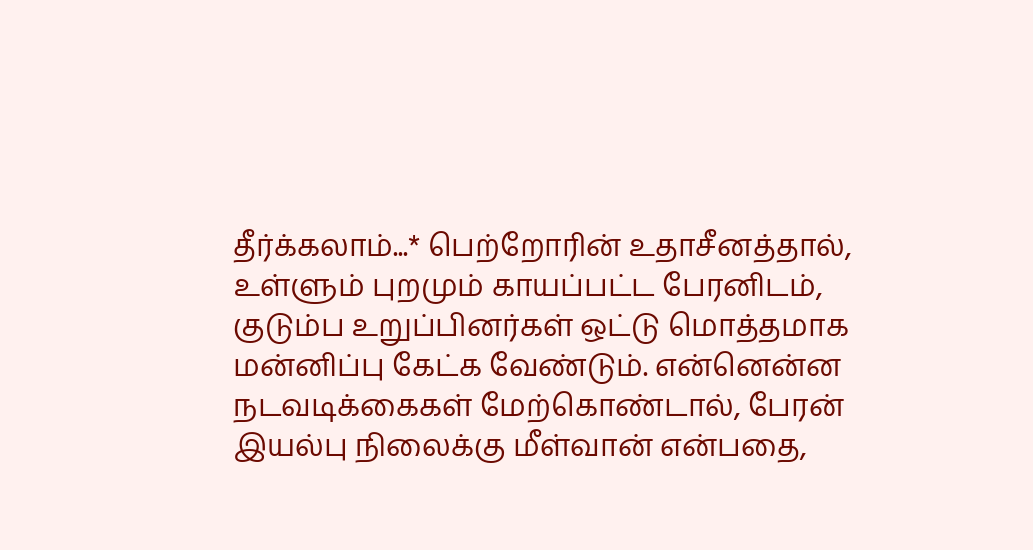தீர்க்கலாம்...* பெற்றோரின் உதாசீனத்தால், உள்ளும் புறமும் காயப்பட்ட பேரனிடம், குடும்ப உறுப்பினர்கள் ஒட்டு மொத்தமாக மன்னிப்பு கேட்க வேண்டும். என்னென்ன நடவடிக்கைகள் மேற்கொண்டால், பேரன் இயல்பு நிலைக்கு மீள்வான் என்பதை,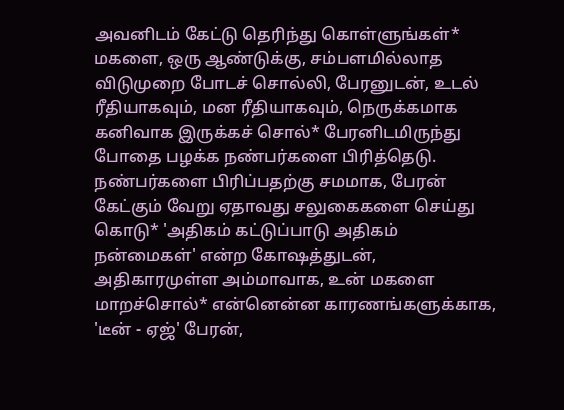அவனிடம் கேட்டு தெரிந்து கொள்ளுங்கள்* மகளை, ஒரு ஆண்டுக்கு, சம்பளமில்லாத விடுமுறை போடச் சொல்லி, பேரனுடன், உடல் ரீதியாகவும், மன ரீதியாகவும், நெருக்கமாக கனிவாக இருக்கச் சொல்* பேரனிடமிருந்து போதை பழக்க நண்பர்களை பிரித்தெடு. நண்பர்களை பிரிப்பதற்கு சமமாக, பேரன் கேட்கும் வேறு ஏதாவது சலுகைகளை செய்து கொடு* 'அதிகம் கட்டுப்பாடு அதிகம் நன்மைகள்' என்ற கோஷத்துடன், அதிகாரமுள்ள அம்மாவாக, உன் மகளை மாறச்சொல்* என்னென்ன காரணங்களுக்காக, 'டீன் - ஏஜ்' பேரன்,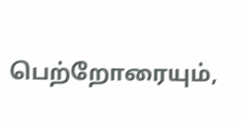பெற்றோரையும்,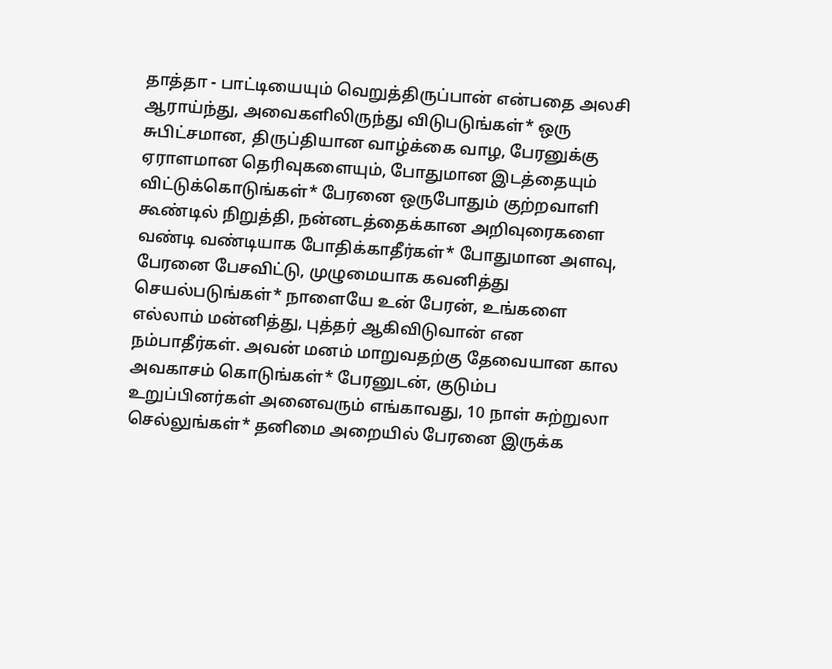தாத்தா - பாட்டியையும் வெறுத்திருப்பான் என்பதை அலசி ஆராய்ந்து, அவைகளிலிருந்து விடுபடுங்கள்* ஒரு சுபிட்சமான, திருப்தியான வாழ்க்கை வாழ, பேரனுக்கு ஏராளமான தெரிவுகளையும், போதுமான இடத்தையும் விட்டுக்கொடுங்கள்* பேரனை ஒருபோதும் குற்றவாளி கூண்டில் நிறுத்தி, நன்னடத்தைக்கான அறிவுரைகளை வண்டி வண்டியாக போதிக்காதீர்கள்* போதுமான அளவு, பேரனை பேசவிட்டு, முழுமையாக கவனித்து செயல்படுங்கள்* நாளையே உன் பேரன், உங்களை எல்லாம் மன்னித்து, புத்தர் ஆகிவிடுவான் என நம்பாதீர்கள். அவன் மனம் மாறுவதற்கு தேவையான கால அவகாசம் கொடுங்கள்* பேரனுடன், குடும்ப உறுப்பினர்கள் அனைவரும் எங்காவது, 10 நாள் சுற்றுலா செல்லுங்கள்* தனிமை அறையில் பேரனை இருக்க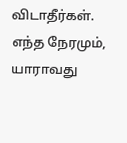விடாதீர்கள். எந்த நேரமும், யாராவது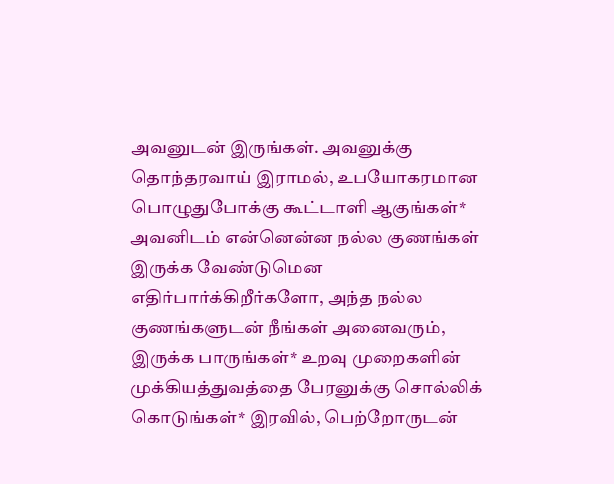அவனுடன் இருங்கள். அவனுக்கு தொந்தரவாய் இராமல், உபயோகரமான பொழுதுபோக்கு கூட்டாளி ஆகுங்கள்* அவனிடம் என்னென்ன நல்ல குணங்கள் இருக்க வேண்டுமென எதிர்பார்க்கிறீர்களோ, அந்த நல்ல குணங்களுடன் நீங்கள் அனைவரும், இருக்க பாருங்கள்* உறவு முறைகளின் முக்கியத்துவத்தை பேரனுக்கு சொல்லிக் கொடுங்கள்* இரவில், பெற்றோருடன்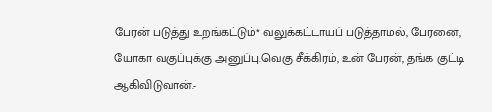பேரன் படுத்து உறங்கட்டும்* வலுக்கட்டாயப் படுத்தாமல், பேரனை, யோகா வகுப்புக்கு அனுப்பு.வெகு சீக்கிரம், உன் பேரன், தங்க குட்டி ஆகிவிடுவான்.-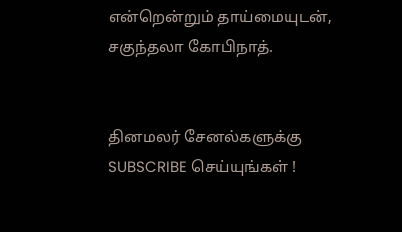என்றென்றும் தாய்மையுடன், சகுந்தலா கோபிநாத்.


தினமலர் சேனல்களுக்கு SUBSCRIBE செய்யுங்கள் !